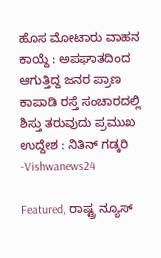ಹೊಸ ಮೋಟಾರು ವಾಹನ ಕಾಯ್ದೆ : ಅಪಘಾತದಿಂದ ಆಗುತ್ತಿದ್ದ ಜನರ ಪ್ರಾಣ ಕಾಪಾಡಿ ರಸ್ತೆ ಸಂಚಾರದಲ್ಲಿ ಶಿಸ್ತು ತರುವುದು ಪ್ರಮುಖ ಉದ್ದೇಶ : ನಿತಿನ್ ಗಡ್ಕರಿ -Vishwanews24

Featured, ರಾಷ್ಟ್ರ ನ್ಯೂಸ್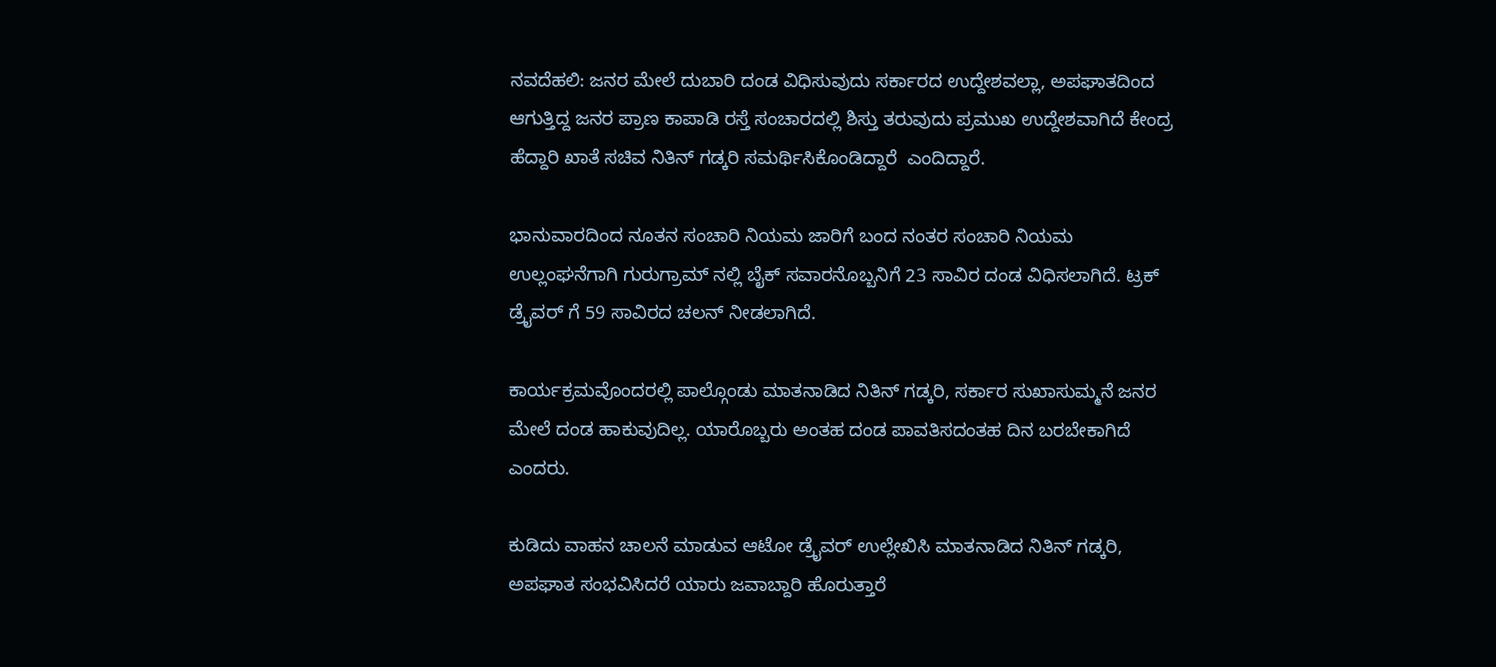ನವದೆಹಲಿ: ಜನರ ಮೇಲೆ ದುಬಾರಿ ದಂಡ ವಿಧಿಸುವುದು ಸರ್ಕಾರದ ಉದ್ದೇಶವಲ್ಲಾ, ಅಪಘಾತದಿಂದ ಆಗುತ್ತಿದ್ದ ಜನರ ಪ್ರಾಣ ಕಾಪಾಡಿ ರಸ್ತೆ ಸಂಚಾರದಲ್ಲಿ ಶಿಸ್ತು ತರುವುದು ಪ್ರಮುಖ ಉದ್ದೇಶವಾಗಿದೆ ಕೇಂದ್ರ ಹೆದ್ದಾರಿ ಖಾತೆ ಸಚಿವ ನಿತಿನ್ ಗಡ್ಕರಿ ಸಮರ್ಥಿಸಿಕೊಂಡಿದ್ದಾರೆ  ಎಂದಿದ್ದಾರೆ.

ಭಾನುವಾರದಿಂದ ನೂತನ ಸಂಚಾರಿ ನಿಯಮ ಜಾರಿಗೆ ಬಂದ ನಂತರ ಸಂಚಾರಿ ನಿಯಮ ಉಲ್ಲಂಘನೆಗಾಗಿ ಗುರುಗ್ರಾಮ್ ನಲ್ಲಿ ಬೈಕ್ ಸವಾರನೊಬ್ಬನಿಗೆ 23 ಸಾವಿರ ದಂಡ ವಿಧಿಸಲಾಗಿದೆ. ಟ್ರಕ್ ಡ್ರೈವರ್ ಗೆ 59 ಸಾವಿರದ ಚಲನ್ ನೀಡಲಾಗಿದೆ.

ಕಾರ್ಯಕ್ರಮವೊಂದರಲ್ಲಿ ಪಾಲ್ಗೊಂಡು ಮಾತನಾಡಿದ ನಿತಿನ್ ಗಡ್ಕರಿ, ಸರ್ಕಾರ ಸುಖಾಸುಮ್ಮನೆ ಜನರ ಮೇಲೆ ದಂಡ ಹಾಕುವುದಿಲ್ಲ. ಯಾರೊಬ್ಬರು ಅಂತಹ ದಂಡ ಪಾವತಿಸದಂತಹ ದಿನ ಬರಬೇಕಾಗಿದೆ ಎಂದರು.

ಕುಡಿದು ವಾಹನ ಚಾಲನೆ ಮಾಡುವ ಆಟೋ ಡ್ರೈವರ್ ಉಲ್ಲೇಖಿಸಿ ಮಾತನಾಡಿದ ನಿತಿನ್ ಗಡ್ಕರಿ, ಅಪಘಾತ ಸಂಭವಿಸಿದರೆ ಯಾರು ಜವಾಬ್ದಾರಿ ಹೊರುತ್ತಾರೆ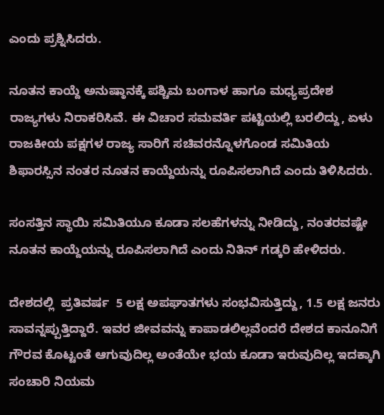ಎಂದು ಪ್ರಶ್ನಿಸಿದರು.

ನೂತನ ಕಾಯ್ದೆ ಅನುಷ್ಠಾನಕ್ಕೆ ಪಶ್ಚಿಮ ಬಂಗಾಳ ಹಾಗೂ ಮಧ್ಯಪ್ರದೇಶ ರಾಜ್ಯಗಳು ನಿರಾಕರಿಸಿವೆ. ಈ ವಿಚಾರ ಸಮವರ್ತಿ ಪಟ್ಟಿಯಲ್ಲಿ ಬರಲಿದ್ದು, ಏಳು ರಾಜಕೀಯ ಪಕ್ಷಗಳ ರಾಜ್ಯ ಸಾರಿಗೆ ಸಚಿವರನ್ನೊಳಗೊಂಡ ಸಮಿತಿಯ ಶಿಫಾರಸ್ಸಿನ ನಂತರ ನೂತನ ಕಾಯ್ದೆಯನ್ನು ರೂಪಿಸಲಾಗಿದೆ ಎಂದು ತಿಳಿಸಿದರು.

ಸಂಸತ್ತಿನ ಸ್ಥಾಯಿ ಸಮಿತಿಯೂ ಕೂಡಾ ಸಲಹೆಗಳನ್ನು ನೀಡಿದ್ದು, ನಂತರವಷ್ಟೇ ನೂತನ ಕಾಯ್ದೆಯನ್ನು ರೂಪಿಸಲಾಗಿದೆ ಎಂದು ನಿತಿನ್ ಗಡ್ಕರಿ ಹೇಳಿದರು.

ದೇಶದಲ್ಲಿ  ಪ್ರತಿವರ್ಷ  5 ಲಕ್ಷ ಅಪಘಾತಗಳು ಸಂಭವಿಸುತ್ತಿದ್ದು, 1.5 ಲಕ್ಷ ಜನರು ಸಾವನ್ನಪ್ಪುತ್ತಿದ್ದಾರೆ. ಇವರ ಜೀವವನ್ನು ಕಾಪಾಡಲಿಲ್ಲವೆಂದರೆ ದೇಶದ ಕಾನೂನಿಗೆ ಗೌರವ ಕೊಟ್ಟಂತೆ ಆಗುವುದಿಲ್ಲ ಅಂತೆಯೇ ಭಯ ಕೂಡಾ ಇರುವುದಿಲ್ಲ ಇದಕ್ಕಾಗಿ ಸಂಚಾರಿ ನಿಯಮ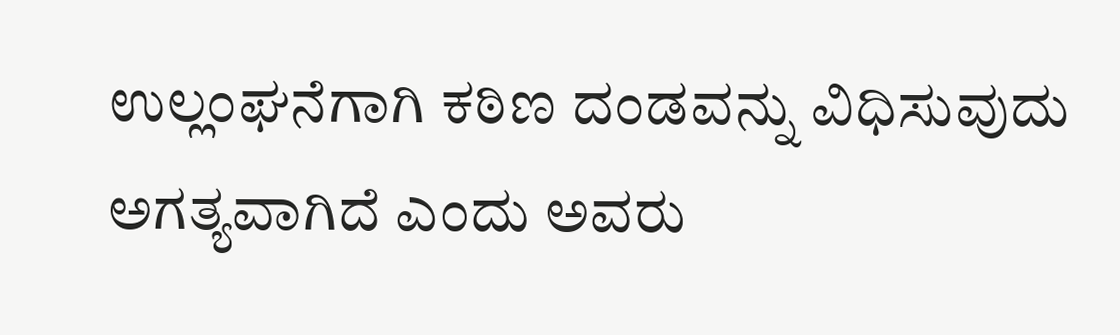ಉಲ್ಲಂಘನೆಗಾಗಿ ಕಠಿಣ ದಂಡವನ್ನು ವಿಧಿಸುವುದು ಅಗತ್ಯವಾಗಿದೆ ಎಂದು ಅವರು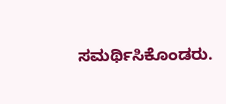ಸಮರ್ಥಿಸಿಕೊಂಡರು.